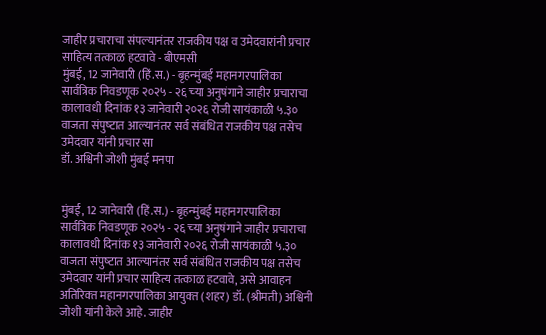जाहीर प्रचाराचा संपल्यानंतर राजकीय पक्ष व उमेदवारांनी प्रचार साहित्य तत्काळ हटवावे - बीएमसी
मुंबई, 12 जानेवारी (हिं.स.) - बृहन्‍मुंबई महानगरपालिका सार्वत्रिक निवडणूक २०२५ - २६ च्‍या अनुषंगाने जाहीर प्रचाराचा कालावधी दिनांक १३ जानेवारी २०२६ रोजी सायंकाळी ५.३० वाजता संपुष्‍टात आल्‍यानंतर सर्व संबंधित राजकीय पक्ष तसेच उमेदवार यांनी प्रचार सा
डॉ. अश्विनी जोशी मुंबई मनपा


मुंबई, 12 जानेवारी (हिं.स.) - बृहन्‍मुंबई महानगरपालिका सार्वत्रिक निवडणूक २०२५ - २६ च्‍या अनुषंगाने जाहीर प्रचाराचा कालावधी दिनांक १३ जानेवारी २०२६ रोजी सायंकाळी ५.३० वाजता संपुष्‍टात आल्‍यानंतर सर्व संबंधित राजकीय पक्ष तसेच उमेदवार यांनी प्रचार साहित्य तत्काळ हटवावे, असे आवाहन अतिरिक्‍त महानगरपालिका आयुक्‍त (शहर) डॉ. (श्रीमती) अश्विनी जोशी यांनी केले आहे. जाहीर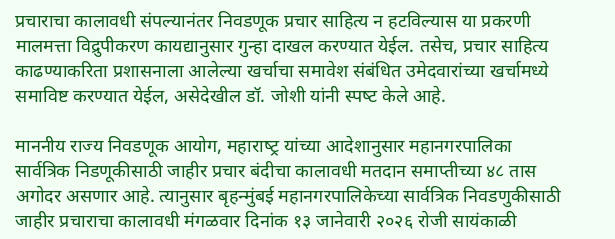प्रचाराचा कालावधी संपल्यानंतर निवडणूक प्रचार साहित्य न हटविल्‍यास या प्रकरणी मालमत्ता विद्रुपीकरण कायद्यानुसार गुन्हा दाखल करण्‍यात येईल. तसेच, प्रचार साहित्य काढण्याकरिता प्रशासनाला आलेल्या खर्चाचा समावेश संबंधित उमेदवारांच्या खर्चामध्ये समाविष्ट करण्यात येईल, असेदेखील डॉ. जोशी यांनी स्‍पष्‍ट केले आहे.

माननीय राज्य निवडणूक आयोग, महाराष्‍ट्र यांच्‍या आदेशानुसार महानगरपालिका सार्वत्रिक निडणूकीसाठी जाहीर प्रचार बंदीचा कालावधी मतदान समाप्तीच्या ४८ तास अगोदर असणार आहे. त्यानुसार बृहन्‍मुंबई महानगरपालिकेच्या सार्वत्रिक निवडणुकीसाठी जाहीर प्रचाराचा कालावधी मंगळवार दिनांक १३ जानेवारी २०२६ रोजी सायंकाळी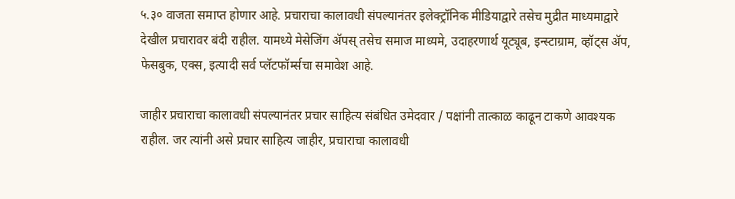५.३० वाजता समाप्त होणार आहे. प्रचाराचा कालावधी संपल्यानंतर इलेक्ट्रॉनिक मीडियाद्वारे तसेच मुद्रीत माध्‍यमाद्वारे देखील प्रचारावर बंदी राहील. यामध्ये मेसेजिंग ॲपस् तसेच समाज माध्‍यमे, उदाहरणार्थ यूट्यूब, इन्स्टाग्राम, व्हॉट्स अ‍ॅप, फेसबुक, एक्स, इत्‍यादी सर्व प्लॅटफॉर्म्सचा समावेश आहे.

जाहीर प्रचाराचा कालावधी संपल्यानंतर प्रचार साहित्य संबंधित उमेदवार / पक्षांनी तात्काळ काढून टाकणे आवश्यक राहील. जर त्यांनी असे प्रचार साहित्य जाहीर, प्रचाराचा कालावधी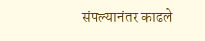संपल्यानंतर काढले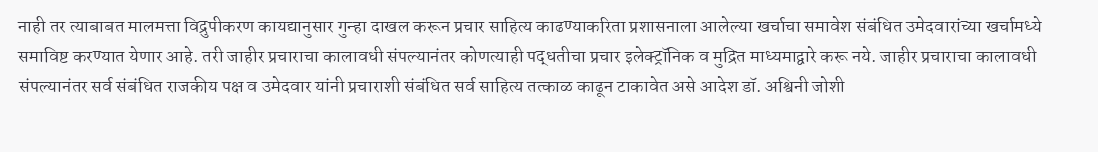नाही तर त्याबाबत मालमत्ता विद्रुपीकरण कायद्यानुसार गुन्हा दाखल करून प्रचार साहित्य काढण्याकरिता प्रशासनाला आलेल्या खर्चाचा समावेश संबंधित उमेदवारांच्या खर्चामध्ये समाविष्ट करण्यात येणार आहे. तरी जाहीर प्रचाराचा कालावधी संपल्यानंतर कोणत्याही पद्धतीचा प्रचार इलेक्ट्रॉनिक व मुद्रित माध्यमाद्वारे करू नये. जाहीर प्रचाराचा कालावधी संपल्यानंतर सर्व संबंधित राजकीय पक्ष व उमेदवार यांनी प्रचाराशी संबंधित सर्व साहित्य तत्काळ काढून टाकावेत असे आदेश डॉ. अश्विनी जोशी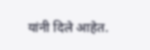यांनी दिले आहेत.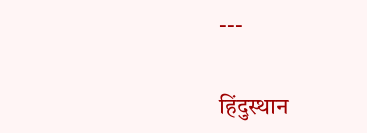---

हिंदुस्थान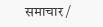समाचार /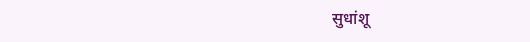सुधांशू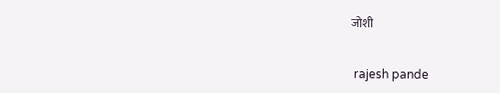जोशी


 rajesh pande